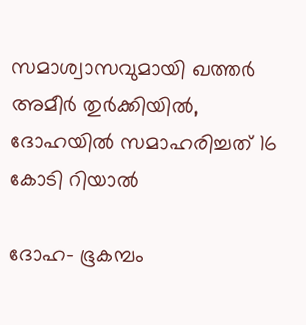സമാശ്വാസവുമായി ഖത്തര്‍ അമീര്‍ തുര്‍ക്കിയില്‍, ദോഹയില്‍ സമാഹരിച്ചത് 16 കോടി റിയാല്‍

ദോഹ- ഭൂകമ്പം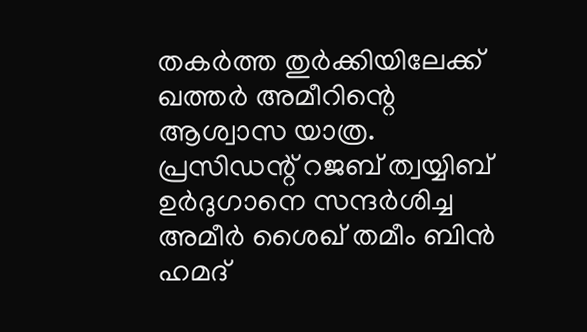തകര്‍ത്ത തുര്‍ക്കിയിലേക്ക് ഖത്തര്‍ അമീറിന്റെ ആശ്വാസ യാത്ര. പ്രസിഡന്റ് റജബ് ത്വയ്യിബ് ഉര്‍ദുഗാനെ സന്ദര്‍ശിച്ച അമീര്‍ ശൈഖ് തമീം ബിന്‍ ഹമദ്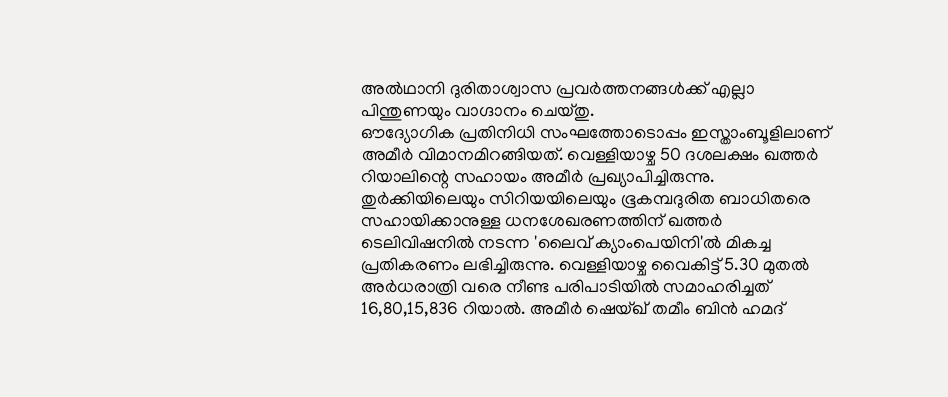അല്‍ഥാനി ദുരിതാശ്വാസ പ്രവര്‍ത്തനങ്ങള്‍ക്ക് എല്ലാ പിന്തുണയും വാഗ്ദാനം ചെയ്തു.
ഔദ്യോഗിക പ്രതിനിധി സംഘത്തോടൊപ്പം ഇസ്താംബൂളിലാണ് അമീര്‍ വിമാനമിറങ്ങിയത്. വെള്ളിയാഴ്ച 50 ദശലക്ഷം ഖത്തര്‍ റിയാലിന്റെ സഹായം അമീര്‍ പ്രഖ്യാപിച്ചിരുന്നു.
തുര്‍ക്കിയിലെയും സിറിയയിലെയും ഭൂകമ്പദുരിത ബാധിതരെ സഹായിക്കാനുള്ള ധനശേഖരണത്തിന് ഖത്തര്‍ ടെലിവിഷനില്‍ നടന്ന 'ലൈവ് ക്യാംപെയിനി'ല്‍ മികച്ച പ്രതികരണം ലഭിച്ചിരുന്നു. വെള്ളിയാഴ്ച വൈകിട്ട് 5.30 മുതല്‍ അര്‍ധരാത്രി വരെ നീണ്ട പരിപാടിയില്‍ സമാഹരിച്ചത് 16,80,15,836 റിയാല്‍. അമീര്‍ ഷെയ്ഖ് തമീം ബിന്‍ ഹമദ്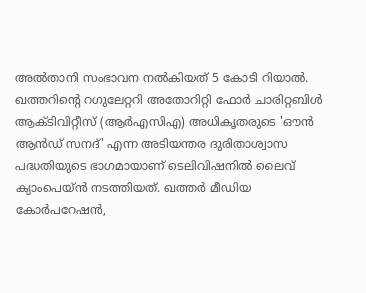അല്‍താനി സംഭാവന നല്‍കിയത് 5 കോടി റിയാല്‍.
ഖത്തറിന്റെ റഗുലേറ്ററി അതോറിറ്റി ഫോര്‍ ചാരിറ്റബിള്‍ ആക്ടിവിറ്റീസ് (ആര്‍എസിഎ) അധികൃതരുടെ 'ഔന്‍ ആന്‍ഡ് സനദ്' എന്ന അടിയന്തര ദുരിതാശ്വാസ പദ്ധതിയുടെ ഭാഗമായാണ് ടെലിവിഷനില്‍ ലൈവ് ക്യാംപെയ്ന്‍ നടത്തിയത്. ഖത്തര്‍ മീഡിയ കോര്‍പറേഷന്‍,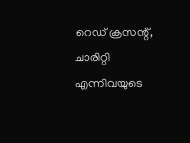റെഡ് ക്രസന്റ്, ചാരിറ്റി എന്നിവയുടെ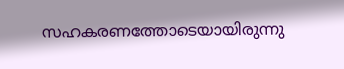സഹകരണത്തോടെയായിരുന്നു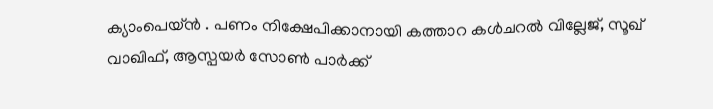ക്യാംപെയ്ന്‍ . പണം നിക്ഷേപിക്കാനായി കത്താറ കള്‍ചറല്‍ വില്ലേജ്, സൂഖ് വാഖിഫ്, ആസ്പയര്‍ സോണ്‍ പാര്‍ക്ക്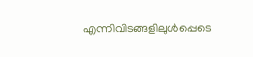എന്നിവിടങ്ങളിലുള്‍പ്പെടെ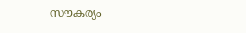സൗകര്യം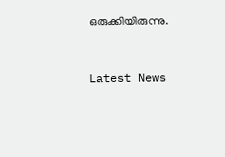ഒരുക്കിയിരുന്നു.



Latest News